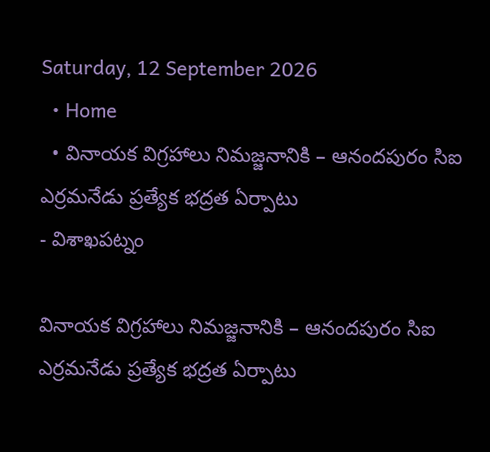Saturday, 12 September 2026
  • Home
  • వినాయక విగ్రహాలు నిమజ్జనానికి – ఆనందపురం సిఐ ఎర్రమనేడు ప్రత్యేక భద్రత ఏర్పాటు
- విశాఖపట్నం

వినాయక విగ్రహాలు నిమజ్జనానికి – ఆనందపురం సిఐ ఎర్రమనేడు ప్రత్యేక భద్రత ఏర్పాటు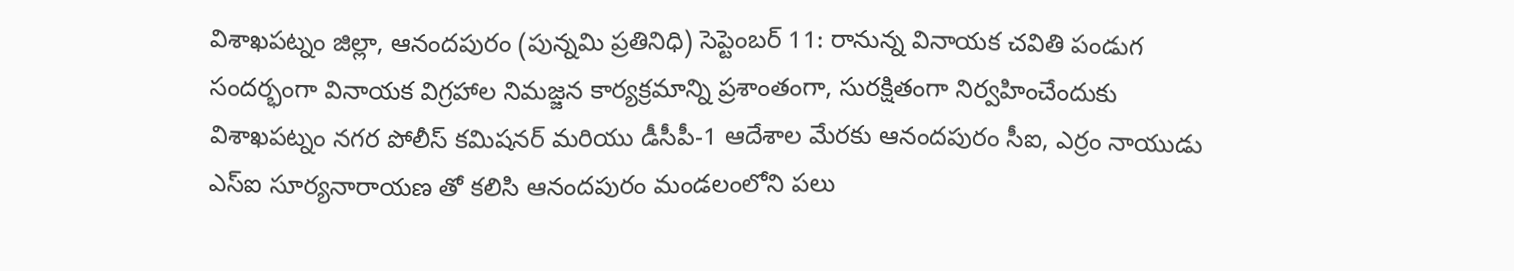విశాఖపట్నం జిల్లా, ఆనందపురం (పున్నమి ప్రతినిధి) సెప్టెంబర్ 11: రానున్న వినాయక చవితి పండుగ సందర్భంగా వినాయక విగ్రహాల నిమజ్జన కార్యక్రమాన్ని ప్రశాంతంగా, సురక్షితంగా నిర్వహించేందుకు విశాఖపట్నం నగర పోలీస్ కమిషనర్ మరియు డీసీపీ-1 ఆదేశాల మేరకు ఆనందపురం సీఐ, ఎర్రం నాయుడు ఎస్‌ఐ సూర్యనారాయణ తో కలిసి ఆనందపురం మండలంలోని పలు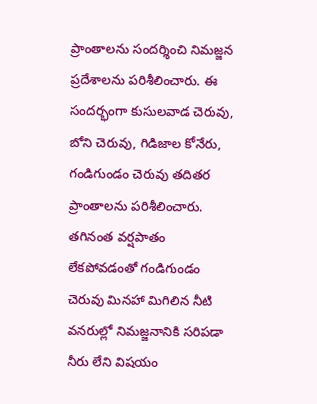ప్రాంతాలను సందర్శించి నిమజ్జన ప్రదేశాలను పరిశీలించారు. ఈ సందర్భంగా కుసులవాడ చెరువు, బోని చెరువు, గిడిజాల కోనేరు, గండిగుండం చెరువు తదితర ప్రాంతాలను పరిశీలించారు. తగినంత వర్షపాతం లేకపోవడంతో గండిగుండం చెరువు మినహా మిగిలిన నీటి వనరుల్లో నిమజ్జనానికి సరిపడా నీరు లేని విషయం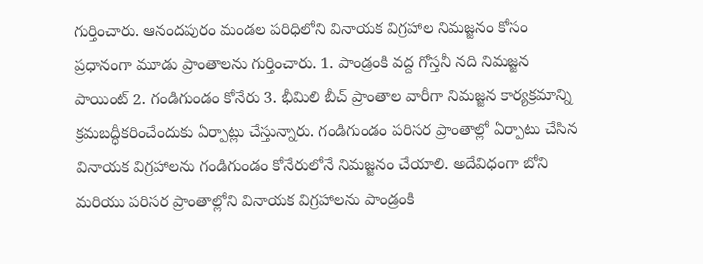గుర్తించారు. ఆనందపురం మండల పరిధిలోని వినాయక విగ్రహాల నిమజ్జనం కోసం ప్రధానంగా మూడు ప్రాంతాలను గుర్తించారు. 1. పాండ్రంకి వద్ద గోస్తనీ నది నిమజ్జన పాయింట్ 2. గండిగుండం కోనేరు 3. భీమిలి బీచ్ ప్రాంతాల వారీగా నిమజ్జన కార్యక్రమాన్ని క్రమబద్ధీకరించేందుకు ఏర్పాట్లు చేస్తున్నారు. గండిగుండం పరిసర ప్రాంతాల్లో ఏర్పాటు చేసిన వినాయక విగ్రహాలను గండిగుండం కోనేరులోనే నిమజ్జనం చేయాలి. అదేవిధంగా బోని మరియు పరిసర ప్రాంతాల్లోని వినాయక విగ్రహాలను పాండ్రంకి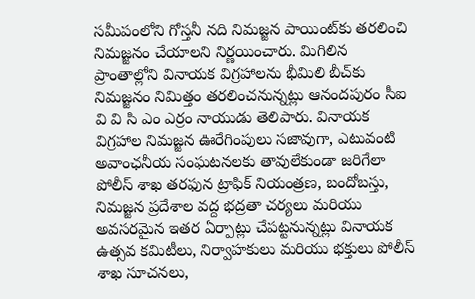సమీపంలోని గోస్తనీ నది నిమజ్జన పాయింట్‌కు తరలించి నిమజ్జనం చేయాలని నిర్ణయించారు. మిగిలిన ప్రాంతాల్లోని వినాయక విగ్రహాలను భీమిలి బీచ్‌కు నిమజ్జనం నిమిత్తం తరలించనున్నట్లు ఆనందపురం సీఐ వి వి సి ఎం ఎర్రం నాయుడు తెలిపారు. వినాయక విగ్రహాల నిమజ్జన ఊరేగింపులు సజావుగా, ఎటువంటి అవాంఛనీయ సంఘటనలకు తావులేకుండా జరిగేలా పోలీస్ శాఖ తరఫున ట్రాఫిక్ నియంత్రణ, బందోబస్తు, నిమజ్జన ప్రదేశాల వద్ద భద్రతా చర్యలు మరియు అవసరమైన ఇతర ఏర్పాట్లు చేపట్టనున్నట్లు వినాయక ఉత్సవ కమిటీలు, నిర్వాహకులు మరియు భక్తులు పోలీస్ శాఖ సూచనలు,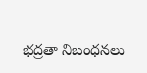భద్రతా నిబంధనలు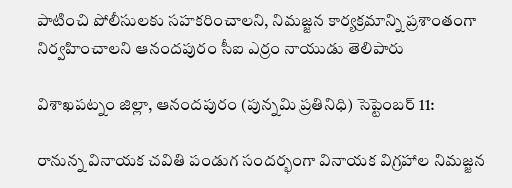పాటించి పోలీసులకు సహకరించాలని, నిమజ్జన కార్యక్రమాన్ని ప్రశాంతంగా నిర్వహించాలని ఆనందపురం సీఐ ఎర్రం నాయుడు తెలిపారు

విశాఖపట్నం జిల్లా, ఆనందపురం (పున్నమి ప్రతినిధి) సెప్టెంబర్ 11:

రానున్న వినాయక చవితి పండుగ సందర్భంగా వినాయక విగ్రహాల నిమజ్జన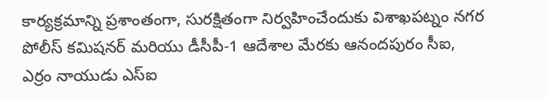కార్యక్రమాన్ని ప్రశాంతంగా, సురక్షితంగా నిర్వహించేందుకు విశాఖపట్నం నగర పోలీస్ కమిషనర్ మరియు డీసీపీ-1 ఆదేశాల మేరకు ఆనందపురం సీఐ, ఎర్రం నాయుడు ఎస్‌ఐ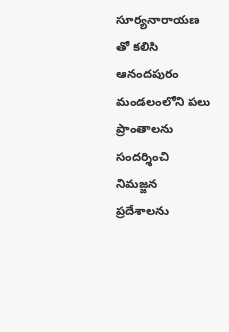సూర్యనారాయణ తో కలిసి ఆనందపురం మండలంలోని పలు ప్రాంతాలను సందర్శించి నిమజ్జన ప్రదేశాలను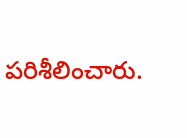పరిశీలించారు.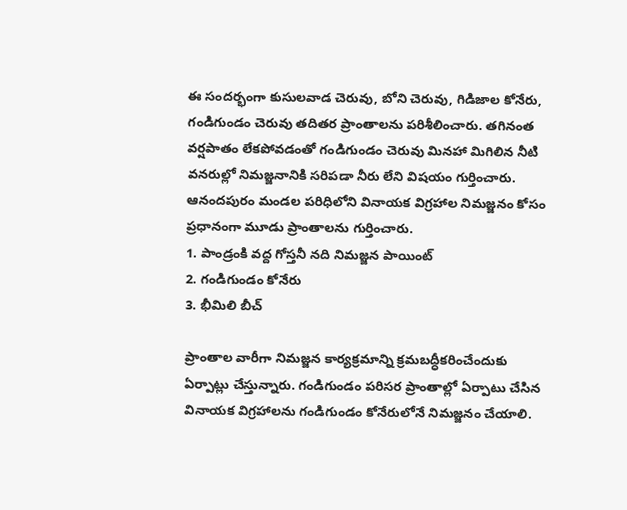ఈ సందర్భంగా కుసులవాడ చెరువు, బోని చెరువు, గిడిజాల కోనేరు, గండిగుండం చెరువు తదితర ప్రాంతాలను పరిశీలించారు. తగినంత వర్షపాతం లేకపోవడంతో గండిగుండం చెరువు మినహా మిగిలిన నీటి వనరుల్లో నిమజ్జనానికి సరిపడా నీరు లేని విషయం గుర్తించారు.
ఆనందపురం మండల పరిధిలోని వినాయక విగ్రహాల నిమజ్జనం కోసం ప్రధానంగా మూడు ప్రాంతాలను గుర్తించారు.
1. పాండ్రంకి వద్ద గోస్తనీ నది నిమజ్జన పాయింట్
2. గండిగుండం కోనేరు
3. భీమిలి బీచ్

ప్రాంతాల వారీగా నిమజ్జన కార్యక్రమాన్ని క్రమబద్ధీకరించేందుకు ఏర్పాట్లు చేస్తున్నారు. గండిగుండం పరిసర ప్రాంతాల్లో ఏర్పాటు చేసిన వినాయక విగ్రహాలను గండిగుండం కోనేరులోనే నిమజ్జనం చేయాలి.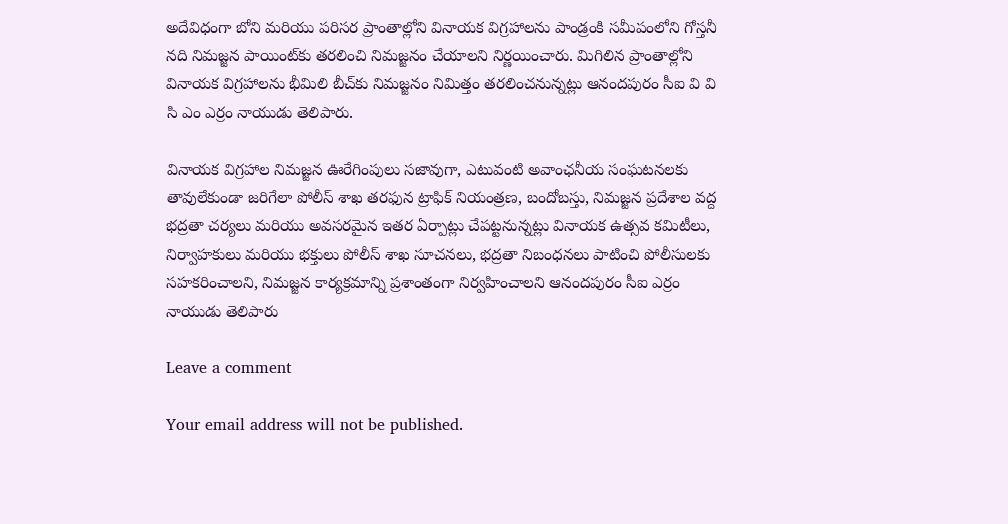అదేవిధంగా బోని మరియు పరిసర ప్రాంతాల్లోని వినాయక విగ్రహాలను పాండ్రంకి సమీపంలోని గోస్తనీ నది నిమజ్జన పాయింట్‌కు తరలించి నిమజ్జనం చేయాలని నిర్ణయించారు. మిగిలిన ప్రాంతాల్లోని వినాయక విగ్రహాలను భీమిలి బీచ్‌కు నిమజ్జనం నిమిత్తం తరలించనున్నట్లు ఆనందపురం సీఐ వి వి సి ఎం ఎర్రం నాయుడు తెలిపారు.

వినాయక విగ్రహాల నిమజ్జన ఊరేగింపులు సజావుగా, ఎటువంటి అవాంఛనీయ సంఘటనలకు తావులేకుండా జరిగేలా పోలీస్ శాఖ తరఫున ట్రాఫిక్ నియంత్రణ, బందోబస్తు, నిమజ్జన ప్రదేశాల వద్ద భద్రతా చర్యలు మరియు అవసరమైన ఇతర ఏర్పాట్లు చేపట్టనున్నట్లు వినాయక ఉత్సవ కమిటీలు, నిర్వాహకులు మరియు భక్తులు పోలీస్ శాఖ సూచనలు, భద్రతా నిబంధనలు పాటించి పోలీసులకు సహకరించాలని, నిమజ్జన కార్యక్రమాన్ని ప్రశాంతంగా నిర్వహించాలని ఆనందపురం సీఐ ఎర్రం నాయుడు తెలిపారు

Leave a comment

Your email address will not be published.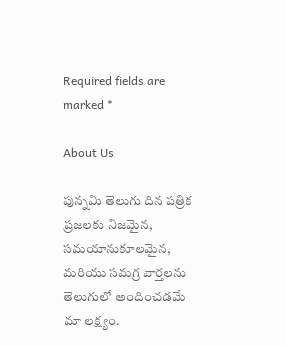Required fields are marked *

About Us

పున్నమి తెలుగు దిన పత్రిక ప్రజలకు నిజమైన, సమయానుకూలమైన, మరియు సమగ్ర వార్తలను తెలుగులో అందించడమే మా లక్ష్యం.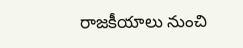రాజకీయాలు నుంచి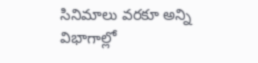సినిమాలు వరకూ అన్ని విభాగాల్లో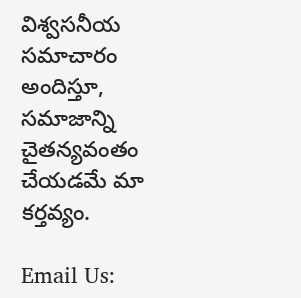విశ్వసనీయ సమాచారం అందిస్తూ, సమాజాన్ని చైతన్యవంతం చేయడమే మా కర్తవ్యం.

Email Us: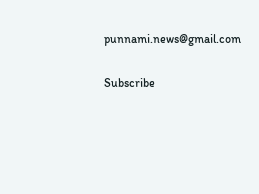punnami.news@gmail.com

Subscribe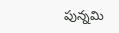పున్నమి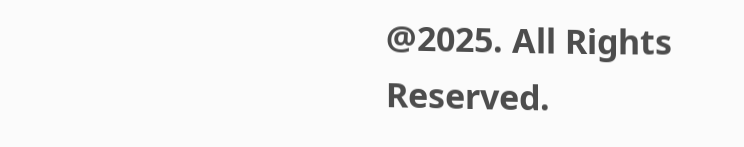@2025. All Rights Reserved.